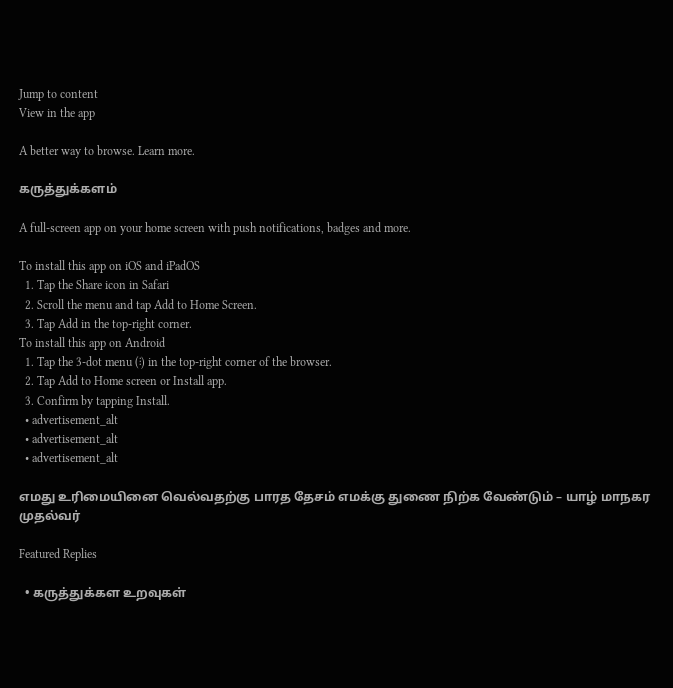Jump to content
View in the app

A better way to browse. Learn more.

கருத்துக்களம்

A full-screen app on your home screen with push notifications, badges and more.

To install this app on iOS and iPadOS
  1. Tap the Share icon in Safari
  2. Scroll the menu and tap Add to Home Screen.
  3. Tap Add in the top-right corner.
To install this app on Android
  1. Tap the 3-dot menu (⋮) in the top-right corner of the browser.
  2. Tap Add to Home screen or Install app.
  3. Confirm by tapping Install.
  • advertisement_alt
  • advertisement_alt
  • advertisement_alt

எமது உரிமையினை வெல்வதற்கு பாரத தேசம் எமக்கு துணை நிற்க வேண்டும் – யாழ் மாநகர முதல்வர்

Featured Replies

  • கருத்துக்கள உறவுகள்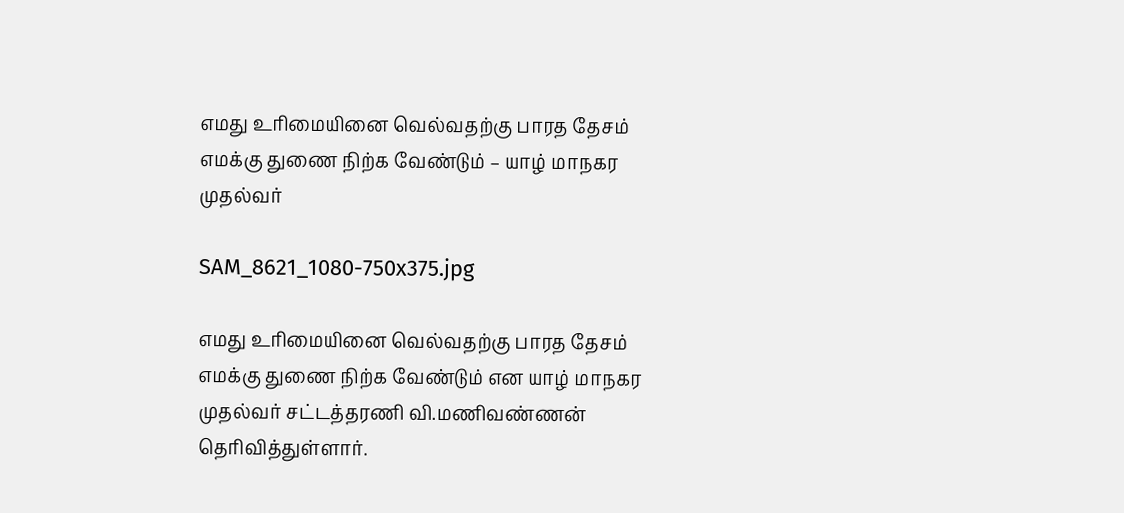எமது உரிமையினை வெல்வதற்கு பாரத தேசம் எமக்கு துணை நிற்க வேண்டும் – யாழ் மாநகர முதல்வர்

SAM_8621_1080-750x375.jpg

எமது உரிமையினை வெல்வதற்கு பாரத தேசம் எமக்கு துணை நிற்க வேண்டும் என யாழ் மாநகர முதல்வர் சட்டத்தரணி வி.மணிவண்ணன் தெரிவித்துள்ளார்.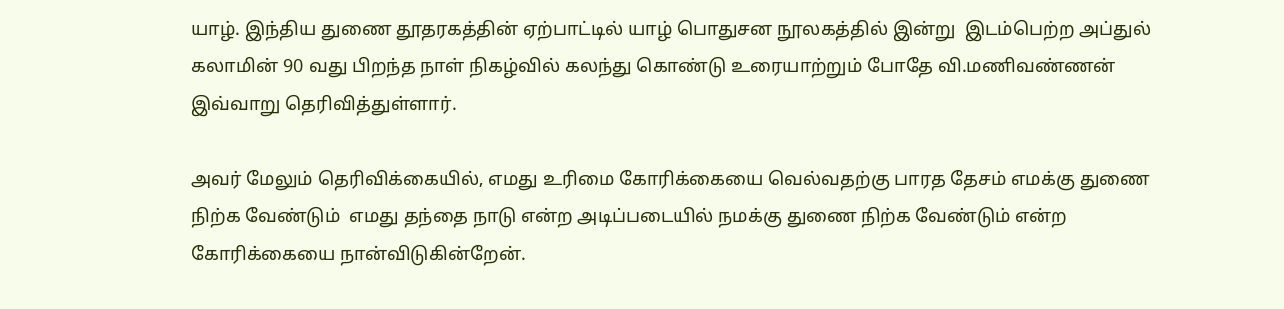யாழ். இந்திய துணை தூதரகத்தின் ஏற்பாட்டில் யாழ் பொதுசன நூலகத்தில் இன்று  இடம்பெற்ற அப்துல் கலாமின் 90 வது பிறந்த நாள் நிகழ்வில் கலந்து கொண்டு உரையாற்றும் போதே வி.மணிவண்ணன் இவ்வாறு தெரிவித்துள்ளார்.

அவர் மேலும் தெரிவிக்கையில், எமது உரிமை கோரிக்கையை வெல்வதற்கு பாரத தேசம் எமக்கு துணை நிற்க வேண்டும்  எமது தந்தை நாடு என்ற அடிப்படையில் நமக்கு துணை நிற்க வேண்டும் என்ற கோரிக்கையை நான்விடுகின்றேன்.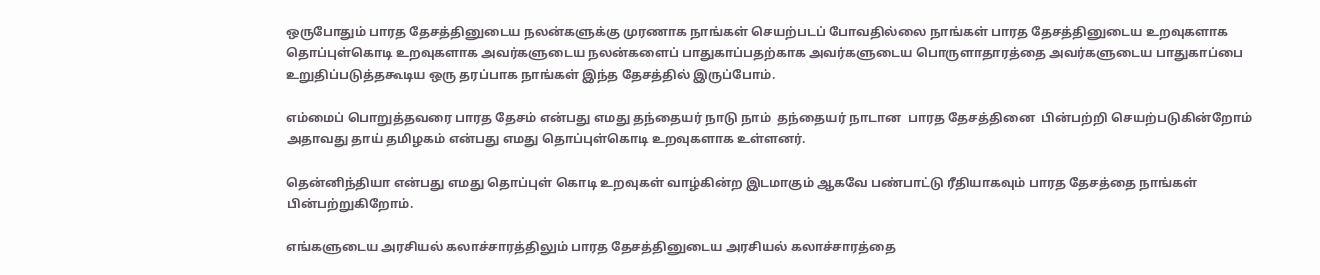ஒருபோதும் பாரத தேசத்தினுடைய நலன்களுக்கு முரணாக நாங்கள் செயற்படப் போவதில்லை நாங்கள் பாரத தேசத்தினுடைய உறவுகளாக தொப்புள்கொடி உறவுகளாக அவர்களுடைய நலன்களைப் பாதுகாப்பதற்காக அவர்களுடைய பொருளாதாரத்தை அவர்களுடைய பாதுகாப்பை உறுதிப்படுத்தகூடிய ஒரு தரப்பாக நாங்கள் இந்த தேசத்தில் இருப்போம்.

எம்மைப் பொறுத்தவரை பாரத தேசம் என்பது எமது தந்தையர் நாடு நாம்  தந்தையர் நாடான  பாரத தேசத்தினை  பின்பற்றி செயற்படுகின்றோம் அதாவது தாய் தமிழகம் என்பது எமது தொப்புள்கொடி உறவுகளாக உள்ளனர்.

தென்னிந்தியா என்பது எமது தொப்புள் கொடி உறவுகள் வாழ்கின்ற இடமாகும் ஆகவே பண்பாட்டு ரீதியாகவும் பாரத தேசத்தை நாங்கள் பின்பற்றுகிறோம்.

எங்களுடைய அரசியல் கலாச்சாரத்திலும் பாரத தேசத்தினுடைய அரசியல் கலாச்சாரத்தை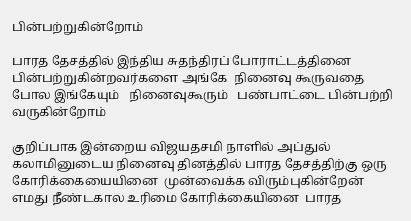பின்பற்றுகின்றோம்

பாரத தேசத்தில் இந்திய சுதந்திரப் போராட்டத்தினை  பின்பற்றுகின்றவர்களை அங்கே  நினைவு கூருவதை போல இங்கேயும்   நினைவுகூரும்   பண்பாட்டை பின்பற்றி வருகின்றோம்

குறிப்பாக இன்றைய விஜயதசமி நாளில் அப்துல் கலாமினுடைய நினைவு தினத்தில் பாரத தேசத்திற்கு ஒரு கோரிக்கையையினை  முன்வைக்க விரும்புகின்றேன் எமது நீண்டகால உரிமை கோரிக்கையினை  பாரத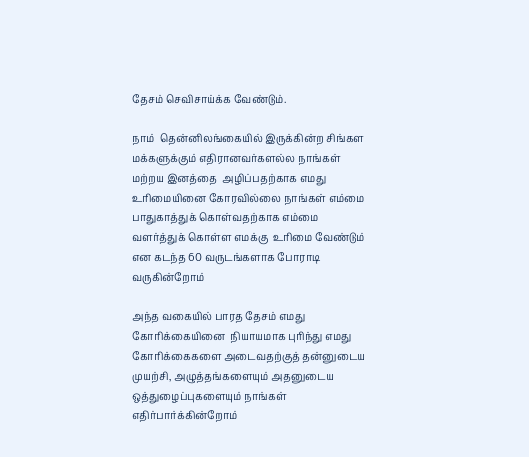தேசம் செவிசாய்க்க வேண்டும்.

நாம்  தென்னிலங்கையில் இருக்கின்ற சிங்கள மக்களுக்கும் எதிரானவர்களல்ல நாங்கள் மற்றய இனத்தை  அழிப்பதற்காக எமது உரிமையினை கோரவில்லை நாங்கள் எம்மை  பாதுகாத்துக் கொள்வதற்காக எம்மை  வளர்த்துக் கொள்ள எமக்கு  உரிமை வேண்டும் என கடந்த 60 வருடங்களாக போராடி வருகின்றோம்

அந்த வகையில் பாரத தேசம் எமது கோரிக்கையினை  நியாயமாக புரிந்து எமது கோரிக்கைகளை அடைவதற்குத் தன்னுடைய முயற்சி, அழுத்தங்களையும் அதனுடைய ஒத்துழைப்புகளையும் நாங்கள் எதிர்பார்க்கின்றோம்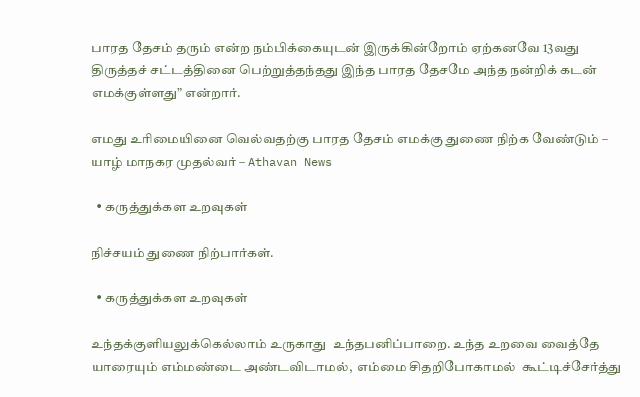பாரத தேசம் தரும் என்ற நம்பிக்கையுடன் இருக்கின்றோம் ஏற்கனவே 13வது திருத்தச் சட்டத்தினை பெற்றுத்தந்தது இந்த பாரத தேசமே அந்த நன்றிக் கடன் எமக்குள்ளது” என்றார்.

எமது உரிமையினை வெல்வதற்கு பாரத தேசம் எமக்கு துணை நிற்க வேண்டும் – யாழ் மாநகர முதல்வர் – Athavan News

  • கருத்துக்கள உறவுகள்

நிச்சயம் துணை நிற்பார்கள்.

  • கருத்துக்கள உறவுகள்

உந்தக்குளியலுக்கெல்லாம் உருகாது  உந்தபனிப்பாறை. உந்த உறவை வைத்தே யாரையும் எம்மண்டை அண்டவிடாமல்,  எம்மை சிதறிபோகாமல்  கூட்டிச்சேர்த்து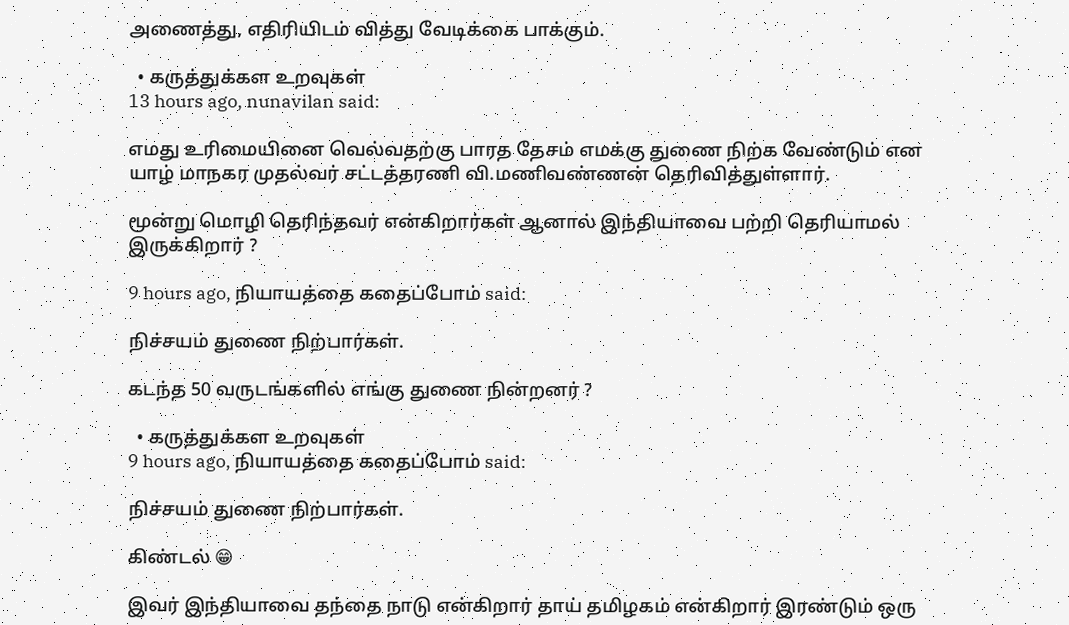அணைத்து, எதிரியிடம் வித்து வேடிக்கை பாக்கும்.

  • கருத்துக்கள உறவுகள்
13 hours ago, nunavilan said:

எமது உரிமையினை வெல்வதற்கு பாரத தேசம் எமக்கு துணை நிற்க வேண்டும் என யாழ் மாநகர முதல்வர் சட்டத்தரணி வி.மணிவண்ணன் தெரிவித்துள்ளார்.

மூன்று மொழி தெரிந்தவர் என்கிறார்கள் ஆனால் இந்தியாவை பற்றி தெரியாமல் இருக்கிறார் ?

9 hours ago, நியாயத்தை கதைப்போம் said:

நிச்சயம் துணை நிற்பார்கள்.

கடந்த 50 வருடங்களில் எங்கு துணை நின்றனர் ?

  • கருத்துக்கள உறவுகள்
9 hours ago, நியாயத்தை கதைப்போம் said:

நிச்சயம் துணை நிற்பார்கள்.

கிண்டல் 😁

இவர் இந்தியாவை தந்தை நாடு என்கிறார் தாய் தமிழகம் என்கிறார் இரண்டும் ஒரு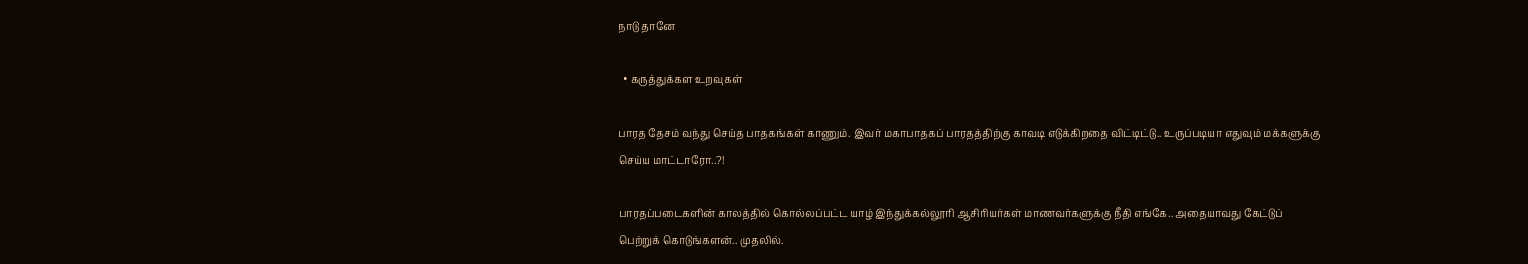நாடு தானே

  • கருத்துக்கள உறவுகள்

பாரத தேசம் வந்து செய்த பாதகங்கள் காணும். இவர் மகாபாதகப் பாரதத்திற்கு காவடி எடுக்கிறதை விட்டிட்டு.. உருப்படியா எதுவும் மக்களுக்கு செய்ய மாட்டாரோ..?!

பாரதப்படைகளின் காலத்தில் கொல்லப்பட்ட யாழ் இந்துக்கல்லூரி ஆசிரியர்கள் மாணவர்களுக்கு நீதி எங்கே.. அதையாவது கேட்டுப் பெற்றுக் கொடுங்களன்.. முதலில்.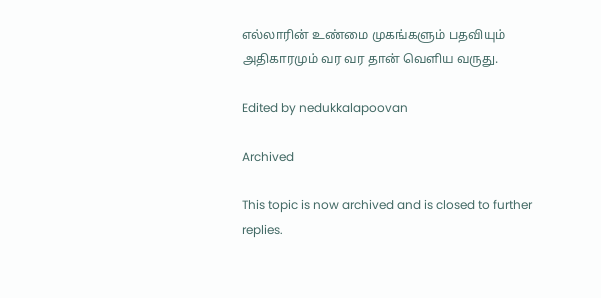எல்லாரின் உண்மை முகங்களும் பதவியும் அதிகாரமும் வர வர தான் வெளிய வருது.

Edited by nedukkalapoovan

Archived

This topic is now archived and is closed to further replies.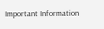Important Information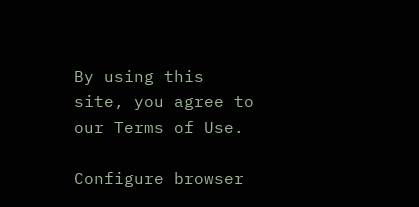By using this site, you agree to our Terms of Use.

Configure browser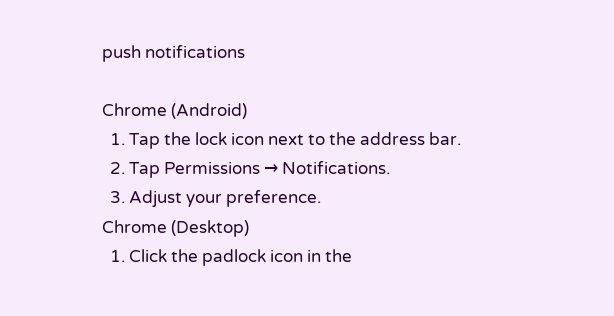push notifications

Chrome (Android)
  1. Tap the lock icon next to the address bar.
  2. Tap Permissions → Notifications.
  3. Adjust your preference.
Chrome (Desktop)
  1. Click the padlock icon in the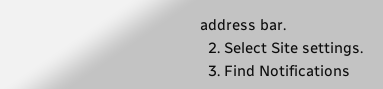address bar.
  2. Select Site settings.
  3. Find Notifications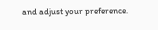and adjust your preference.